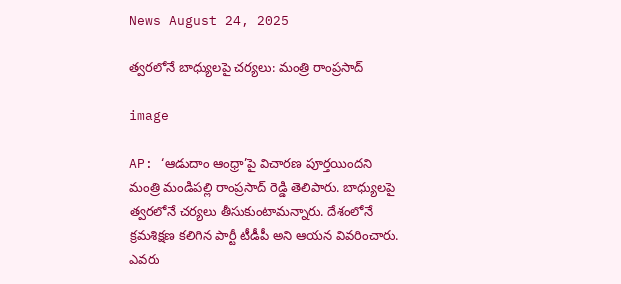News August 24, 2025

త్వరలోనే బాధ్యులపై చర్యలు: మంత్రి రాంప్రసాద్

image

AP: ‘ఆడుదాం ఆంధ్రా’పై విచారణ పూర్తయిందని మంత్రి మండిపల్లి రాంప్రసాద్ రెడ్డి తెలిపారు. బాధ్యులపై త్వరలోనే చర్యలు తీసుకుంటామన్నారు. దేశంలోనే క్రమశిక్షణ కలిగిన పార్టీ టీడీపీ అని ఆయన వివరించారు. ఎవరు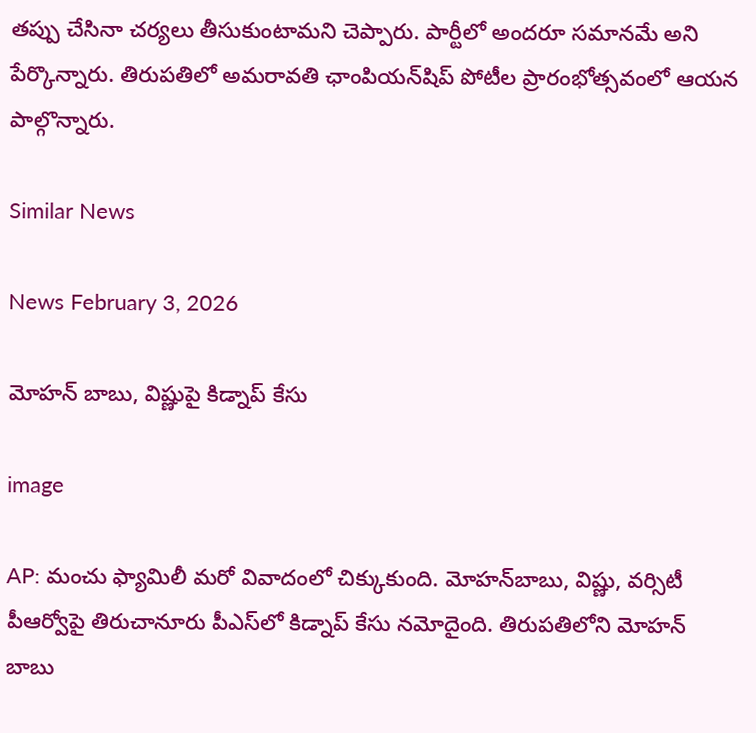తప్పు చేసినా చర్యలు తీసుకుంటామని చెప్పారు. పార్టీలో అందరూ సమానమే అని పేర్కొన్నారు. తిరుపతిలో అమరావతి ఛాంపియన్‌షిప్ పోటీల ప్రారంభోత్సవంలో ఆయన పాల్గొన్నారు.

Similar News

News February 3, 2026

మోహన్ బాబు, విష్ణుపై కిడ్నాప్ కేసు

image

AP: మంచు ఫ్యామిలీ మరో వివాదంలో చిక్కుకుంది. మోహన్‌బాబు, విష్ణు, వర్సిటీ పీఆర్వోపై తిరుచానూరు పీఎస్‌లో కిడ్నాప్ కేసు నమోదైంది. తిరుపతిలోని మోహన్ బాబు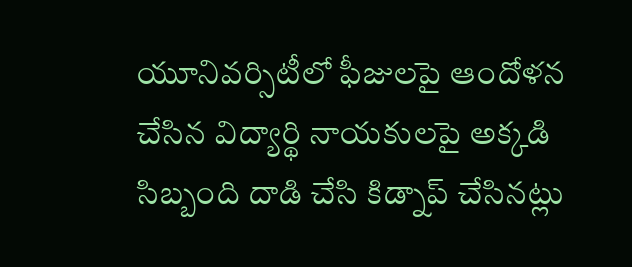యూనివర్సిటీలో ఫీజులపై ఆందోళన చేసిన విద్యార్థి నాయకులపై అక్కడి సిబ్బంది దాడి చేసి కిడ్నాప్ చేసినట్లు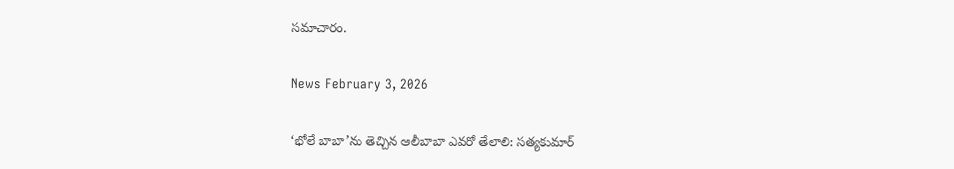సమాచారం.

News February 3, 2026

‘భోలే బాబా’ను తెచ్చిన ఆలీబాబా ఎవరో తేలాలి: సత్యకుమార్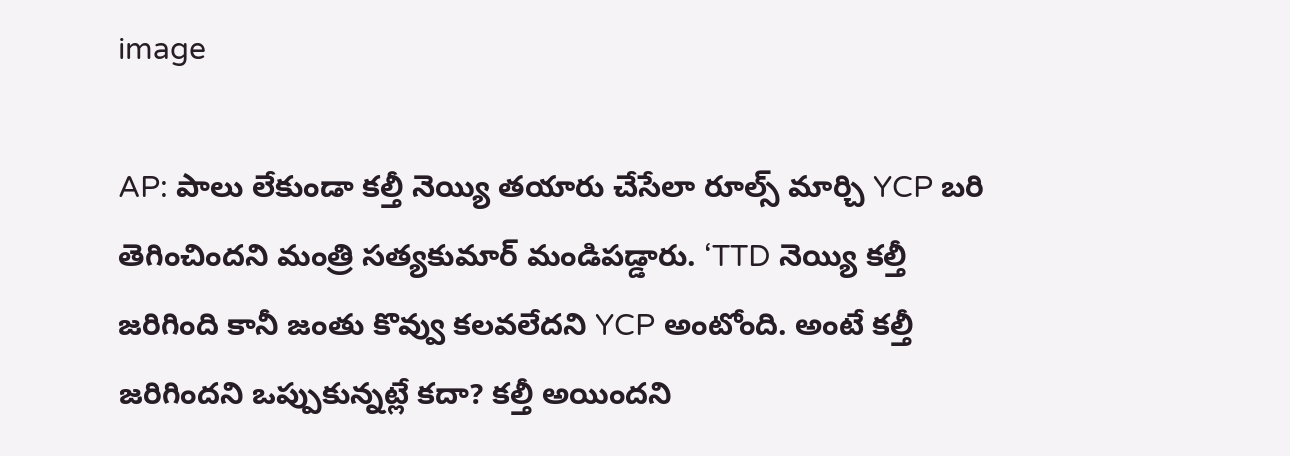image

AP: పాలు లేకుండా కల్తీ నెయ్యి తయారు చేసేలా రూల్స్ మార్చి YCP బరి తెగించిందని మంత్రి సత్యకుమార్ మండిపడ్డారు. ‘TTD నెయ్యి కల్తీ జరిగింది కానీ జంతు కొవ్వు కలవలేదని YCP అంటోంది. అంటే కల్తీ జరిగిందని ఒప్పుకున్నట్లే కదా? కల్తీ అయిందని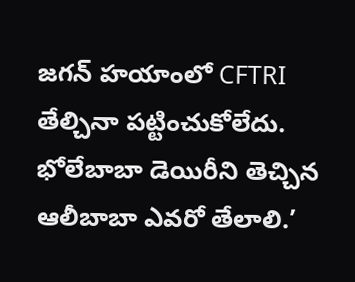జగన్ హయాంలో CFTRI తేల్చినా పట్టించుకోలేదు. భోలేబాబా డెయిరీని తెచ్చిన ఆలీబాబా ఎవరో తేలాలి.’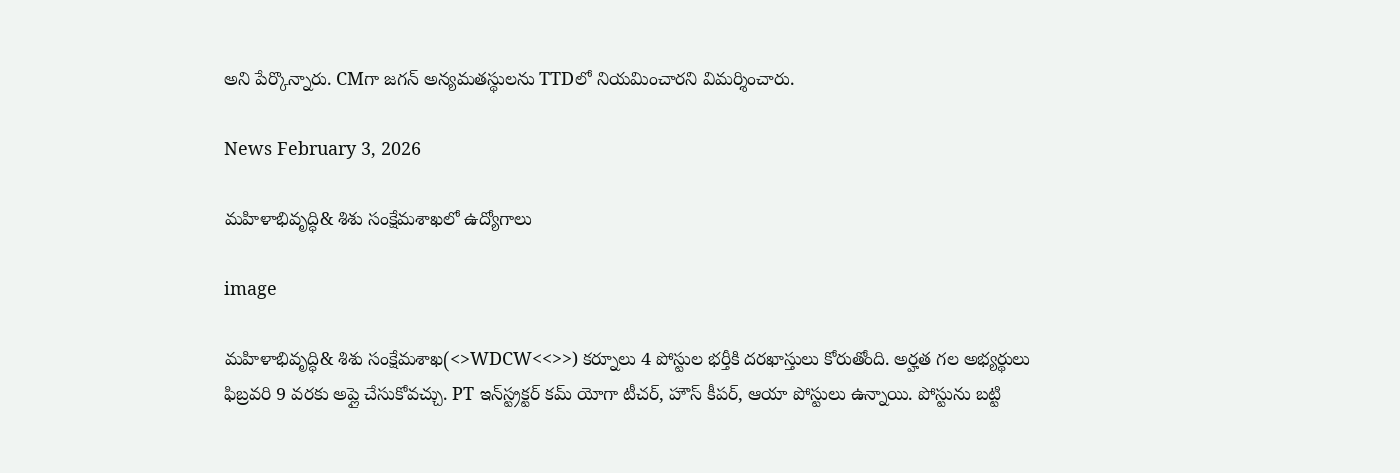అని పేర్కొన్నారు. CMగా జగన్ అన్యమతస్థులను TTDలో నియమించారని విమర్శించారు.

News February 3, 2026

మహిళాభివృద్ధి& శిశు సంక్షేమశాఖలో ఉద్యోగాలు

image

మహిళాభివృద్ధి& శిశు సంక్షేమశాఖ(<>WDCW<<>>) కర్నూలు 4 పోస్టుల భర్తీకి దరఖాస్తులు కోరుతోంది. అర్హత గల అభ్యర్థులు ఫిబ్రవరి 9 వరకు అప్లై చేసుకోవచ్చు. PT ఇన్‌స్ట్రక్టర్ కమ్ యోగా టీచర్, హౌస్ కీపర్, ఆయా పోస్టులు ఉన్నాయి. పోస్టును బట్టి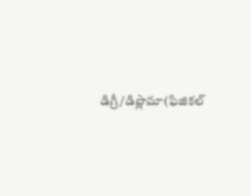డిగ్రీ/డిప్లొమా(ఫిజికల్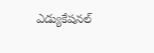ఎడ్యుకేషనల్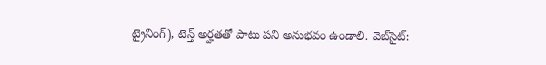ట్రైనింగ్), టెన్త్ అర్హతతో పాటు పని అనుభవం ఉండాలి. వెబ్‌సైట్: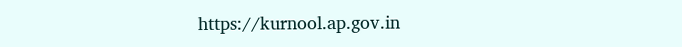https://kurnool.ap.gov.in